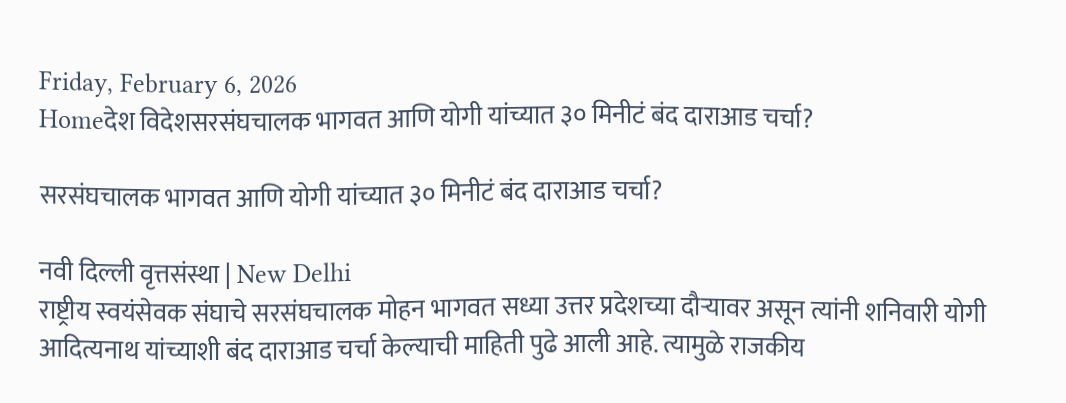Friday, February 6, 2026
Homeदेश विदेशसरसंघचालक भागवत आणि योगी यांच्यात ३० मिनीटं बंद दाराआड चर्चा?

सरसंघचालक भागवत आणि योगी यांच्यात ३० मिनीटं बंद दाराआड चर्चा?

नवी दिल्ली वृत्तसंस्था | New Delhi
राष्ट्रीय स्वयंसेवक संघाचे सरसंघचालक मोहन भागवत सध्या उत्तर प्रदेशच्या दौऱ्यावर असून त्यांनी शनिवारी योगी आदित्यनाथ यांच्याशी बंद दाराआड चर्चा केल्याची माहिती पुढे आली आहे. त्यामुळे राजकीय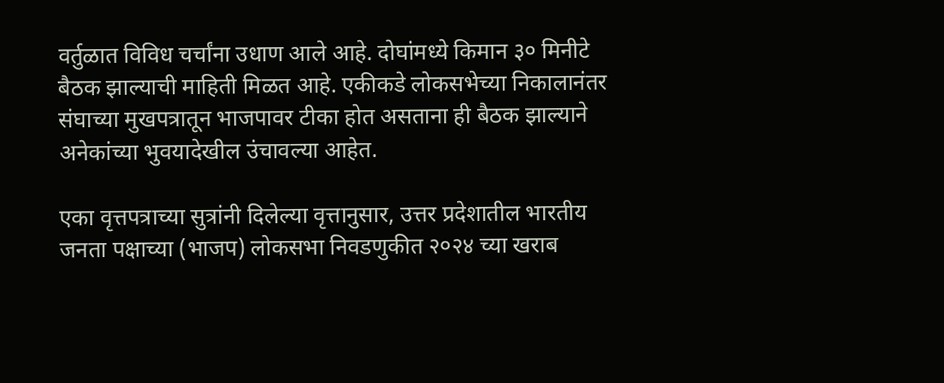वर्तुळात विविध चर्चांना उधाण आले आहे. दोघांमध्ये किमान ३० मिनीटे बैठक झाल्याची माहिती मिळत आहे. एकीकडे लोकसभेच्या निकालानंतर संघाच्या मुखपत्रातून भाजपावर टीका होत असताना ही बैठक झाल्याने अनेकांच्या भुवयादेखील उंचावल्या आहेत.

एका वृत्तपत्राच्या सुत्रांनी दिलेल्या वृत्तानुसार, उत्तर प्रदेशातील भारतीय जनता पक्षाच्या (भाजप) लोकसभा निवडणुकीत २०२४ च्या खराब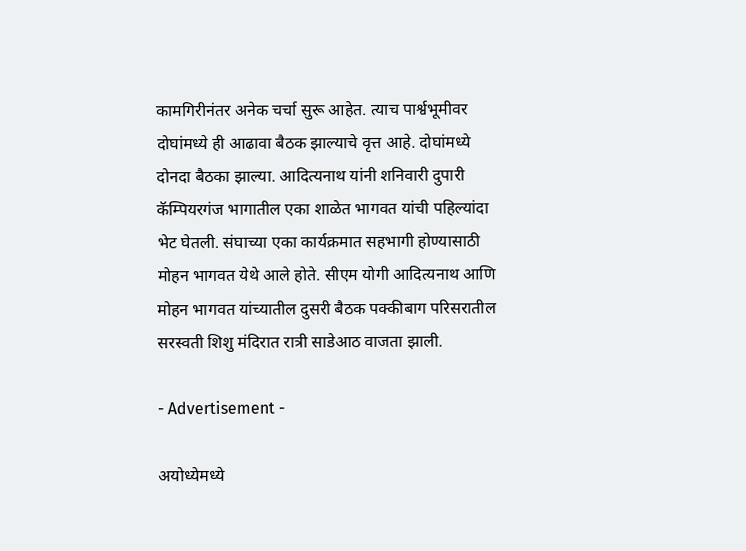कामगिरीनंतर अनेक चर्चा सुरू आहेत. त्याच पार्श्वभूमीवर दोघांमध्ये ही आढावा बैठक झाल्याचे वृत्त आहे. दोघांमध्ये दोनदा बैठका झाल्या. आदित्यनाथ यांनी शनिवारी दुपारी कॅम्पियरगंज भागातील एका शाळेत भागवत यांची पहिल्यांदा भेट घेतली. संघाच्या एका कार्यक्रमात सहभागी होण्यासाठी मोहन भागवत येथे आले होते. सीएम योगी आदित्यनाथ आणि मोहन भागवत यांच्यातील दुसरी बैठक पक्कीबाग परिसरातील सरस्वती शिशु मंदिरात रात्री साडेआठ वाजता झाली.

- Advertisement -

अयोध्येमध्ये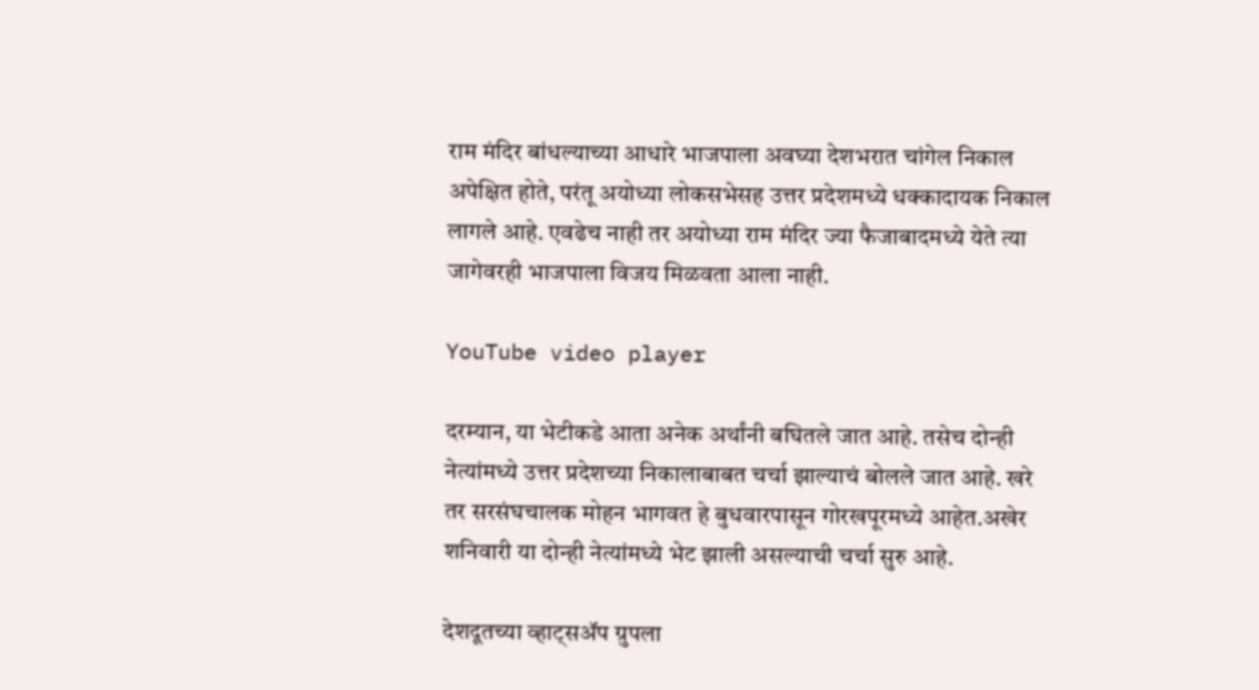राम मंदिर बांधल्याच्या आधारे भाजपाला अवघ्या देशभरात चांगेल निकाल अपेक्षित होते, परंतू अयोध्या लोकसभेसह उत्तर प्रदेशमध्ये धक्कादायक निकाल लागले आहे. एवढेच नाही तर अयोध्या राम मंदिर ज्या फैजाबादमध्ये येते त्या जागेवरही भाजपाला विजय मिळवता आला नाही.

YouTube video player

दरम्यान, या भेटीकडे आता अनेक अर्थांनी बघितले जात आहे. तसेच दोन्ही नेत्यांमध्ये उत्तर प्रदेशच्या निकालाबाबत चर्चा झाल्याचं बोलले जात आहे. खरे तर सरसंघचालक मोहन भागवत हे बुधवारपासून गोरखपूरमध्ये आहेत.अखेर शनिवारी या दोन्ही नेत्यांमध्ये भेट झाली असल्याची चर्चा सुरु आहे.

देशदूतच्या व्हाट्सॲप ग्रुपला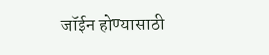जॉईन होण्यासाठी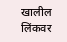खालील लिंकवर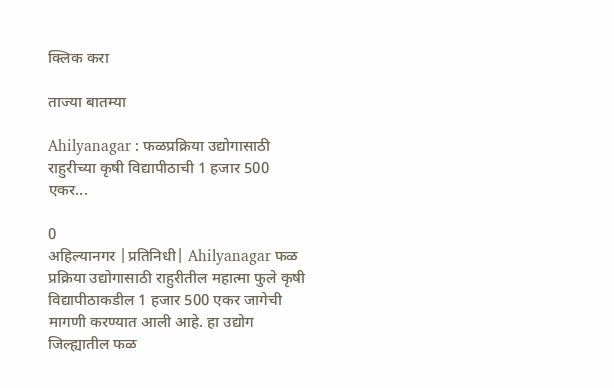क्लिक करा

ताज्या बातम्या

Ahilyanagar : फळप्रक्रिया उद्योगासाठी राहुरीच्या कृषी विद्यापीठाची 1 हजार 500 एकर...

0
अहिल्यानगर |प्रतिनिधी| Ahilyanagar फळ प्रक्रिया उद्योगासाठी राहुरीतील महात्मा फुले कृषी विद्यापीठाकडील 1 हजार 500 एकर जागेची मागणी करण्यात आली आहे. हा उद्योग जिल्ह्यातील फळ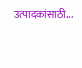उत्पादकांसाठी...